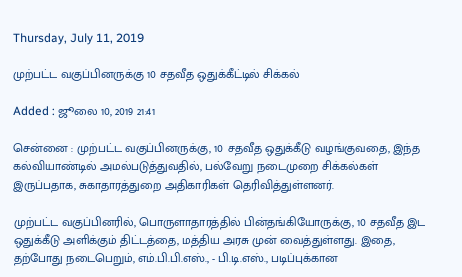Thursday, July 11, 2019

முற்பட்ட வகுப்பினருக்கு 10 சதவீத ஒதுக்கீட்டில் சிக்கல்

Added : ஜூலை 10, 2019 21:41

சென்னை : முற்பட்ட வகுப்பினருக்கு, 10 சதவீத ஒதுக்கீடு வழங்குவதை, இந்த கல்வியாண்டில் அமல்படுத்துவதில், பல்வேறு நடைமுறை சிக்கல்கள் இருப்பதாக, சுகாதாரத்துறை அதிகாரிகள் தெரிவித்துள்ளனர்.

முற்பட்ட வகுப்பினரில், பொருளாதாரத்தில் பின்தங்கியோருக்கு, 10 சதவீத இட ஒதுக்கீடு அளிக்கும் திட்டத்தை, மத்திய அரசு முன் வைத்துள்ளது. இதை, தற்போது நடைபெறும், எம்.பி.பி.எஸ்., - பி.டி.எஸ்., படிப்புக்கான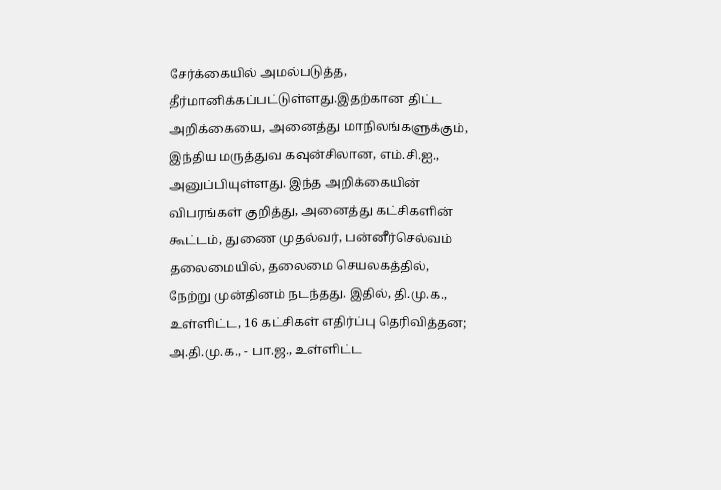சேர்க்கையில் அமல்படுத்த, தீர்மானிக்கப்பட்டுள்ளது.இதற்கான திட்ட அறிக்கையை, அனைத்து மாநிலங்களுக்கும், இந்திய மருத்துவ கவுன்சிலான, எம்.சி.ஐ., அனுப்பியுள்ளது. இந்த அறிக்கையின் விபரங்கள் குறித்து, அனைத்து கட்சிகளின் கூட்டம், துணை முதல்வர், பன்னீர்செல்வம் தலைமையில், தலைமை செயலகத்தில், நேற்று முன்தினம் நடந்தது. இதில், தி.மு.க., உள்ளிட்ட, 16 கட்சிகள் எதிர்ப்பு தெரிவித்தன; அ.தி.மு.க., - பா.ஜ., உள்ளிட்ட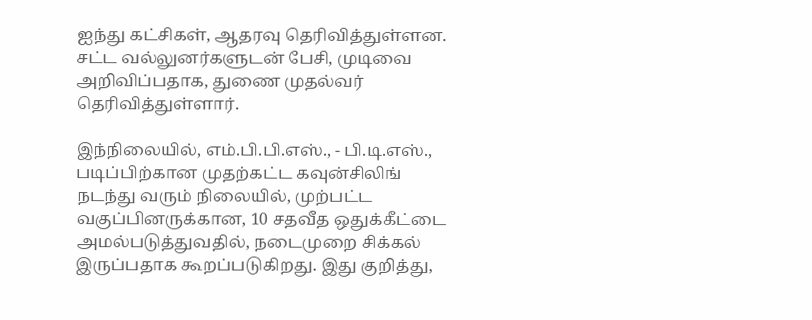ஐந்து கட்சிகள், ஆதரவு தெரிவித்துள்ளன. சட்ட வல்லுனர்களுடன் பேசி, முடிவை அறிவிப்பதாக, துணை முதல்வர் தெரிவித்துள்ளார்.

இந்நிலையில், எம்.பி.பி.எஸ்., - பி.டி.எஸ்., படிப்பிற்கான முதற்கட்ட கவுன்சிலிங் நடந்து வரும் நிலையில், முற்பட்ட வகுப்பினருக்கான, 10 சதவீத ஒதுக்கீட்டை அமல்படுத்துவதில், நடைமுறை சிக்கல் இருப்பதாக கூறப்படுகிறது. இது குறித்து,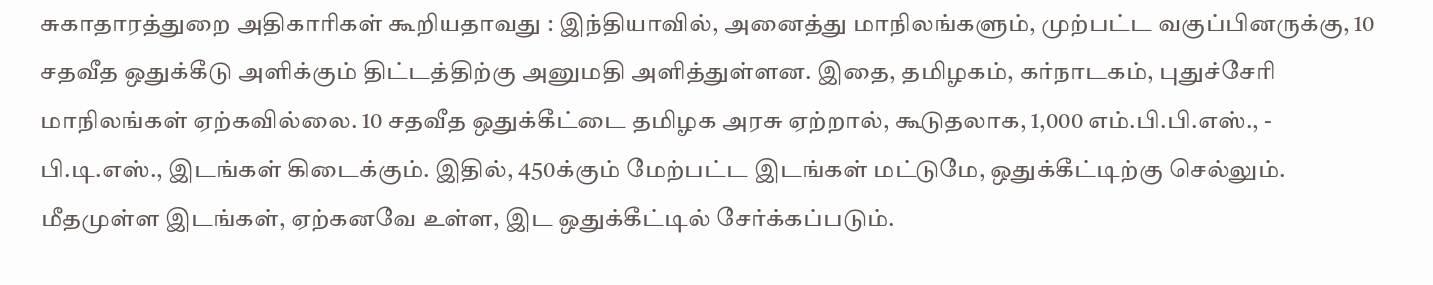சுகாதாரத்துறை அதிகாரிகள் கூறியதாவது : இந்தியாவில், அனைத்து மாநிலங்களும், முற்பட்ட வகுப்பினருக்கு, 10 சதவீத ஒதுக்கீடு அளிக்கும் திட்டத்திற்கு அனுமதி அளித்துள்ளன. இதை, தமிழகம், கர்நாடகம், புதுச்சேரி மாநிலங்கள் ஏற்கவில்லை. 10 சதவீத ஒதுக்கீட்டை தமிழக அரசு ஏற்றால், கூடுதலாக, 1,000 எம்.பி.பி.எஸ்., - பி.டி.எஸ்., இடங்கள் கிடைக்கும். இதில், 450க்கும் மேற்பட்ட இடங்கள் மட்டுமே, ஒதுக்கீட்டிற்கு செல்லும். மீதமுள்ள இடங்கள், ஏற்கனவே உள்ள, இட ஒதுக்கீட்டில் சேர்க்கப்படும்.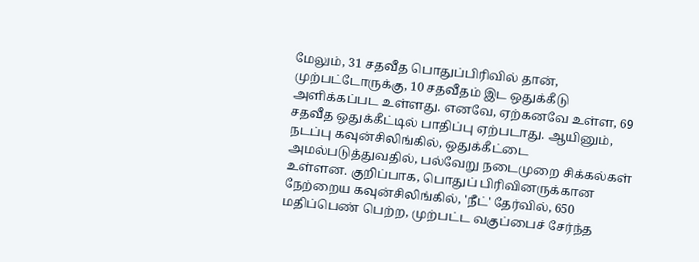மேலும், 31 சதவீத பொதுப்பிரிவில் தான், முற்பட்டோருக்கு, 10 சதவீதம் இட ஒதுக்கீடு அளிக்கப்பட உள்ளது. எனவே, ஏற்கனவே உள்ள, 69 சதவீத ஒதுக்கீட்டில் பாதிப்பு ஏற்படாது. ஆயினும், நடப்பு கவுன்சிலிங்கில், ஒதுக்கீட்டை அமல்படுத்துவதில், பல்வேறு நடைமுறை சிக்கல்கள் உள்ளன. குறிப்பாக, பொதுப் பிரிவினருக்கான நேற்றைய கவுன்சிலிங்கில், 'நீட்' தேர்வில், 650 மதிப்பெண் பெற்ற, முற்பட்ட வகுப்பைச் சேர்ந்த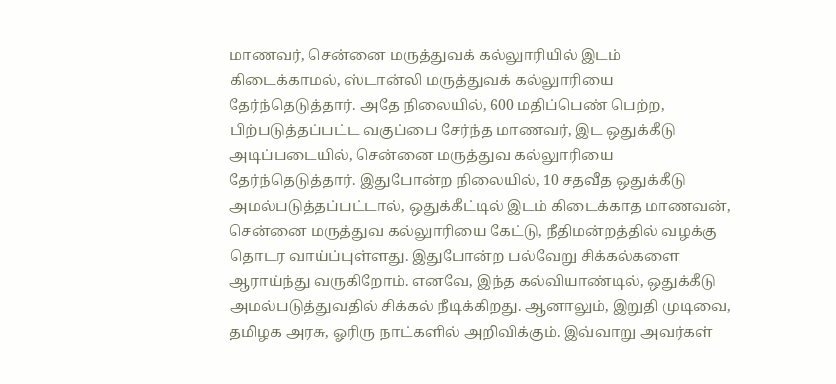மாணவர், சென்னை மருத்துவக் கல்லுாரியில் இடம் கிடைக்காமல், ஸ்டான்லி மருத்துவக் கல்லுாரியை தேர்ந்தெடுத்தார். அதே நிலையில், 600 மதிப்பெண் பெற்ற, பிற்படுத்தப்பட்ட வகுப்பை சேர்ந்த மாணவர், இட ஒதுக்கீடு அடிப்படையில், சென்னை மருத்துவ கல்லுாரியை தேர்ந்தெடுத்தார். இதுபோன்ற நிலையில், 10 சதவீத ஒதுக்கீடு அமல்படுத்தப்பட்டால், ஒதுக்கீட்டில் இடம் கிடைக்காத மாணவன், சென்னை மருத்துவ கல்லுாரியை கேட்டு, நீதிமன்றத்தில் வழக்கு தொடர வாய்ப்புள்ளது. இதுபோன்ற பல்வேறு சிக்கல்களை ஆராய்ந்து வருகிறோம். எனவே, இந்த கல்வியாண்டில், ஒதுக்கீடு அமல்படுத்துவதில் சிக்கல் நீடிக்கிறது. ஆனாலும், இறுதி முடிவை, தமிழக அரசு, ஓரிரு நாட்களில் அறிவிக்கும். இவ்வாறு அவர்கள்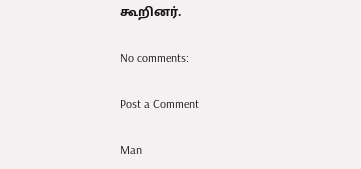கூறினர்.

No comments:

Post a Comment

Man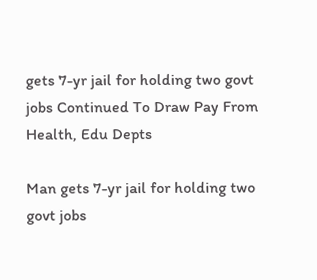gets 7-yr jail for holding two govt jobs Continued To Draw Pay From Health, Edu Depts

Man gets 7-yr jail for holding two govt jobs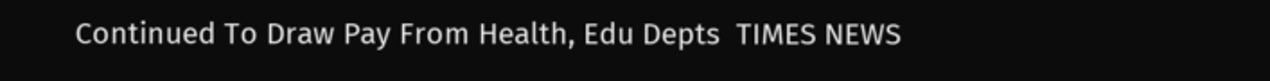Continued To Draw Pay From Health, Edu Depts  TIMES NEWS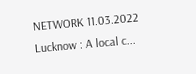NETWORK 11.03.2022 Lucknow : A local c...